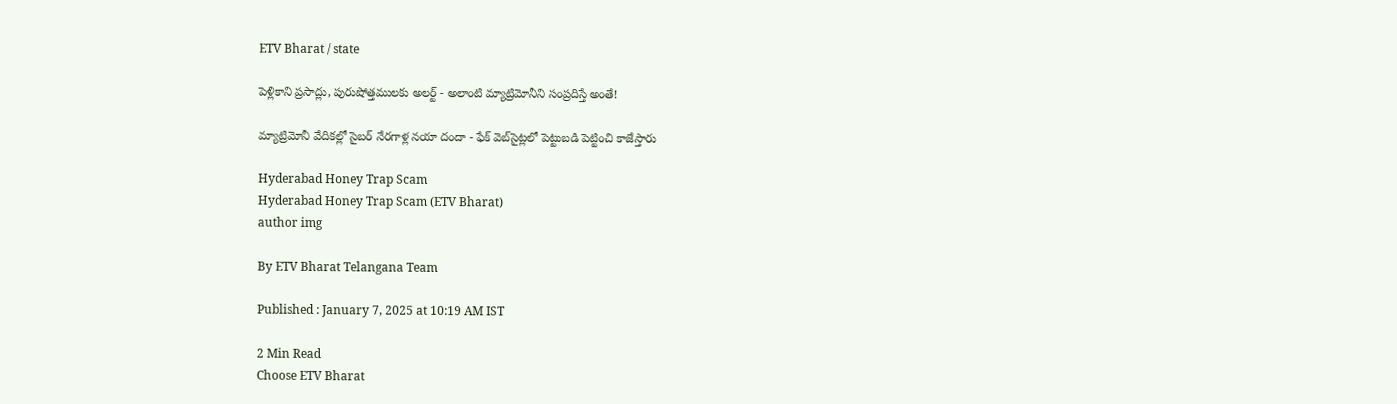ETV Bharat / state

పెళ్లికాని ప్రసాద్లు, పురుషోత్తములకు అలర్ట్ - అలాంటి మ్యాట్రిమోనీని సంప్రదిస్తే అంతే!

మ్యాట్రిమోనీ వేదికల్లో సైబర్‌ నేరగాళ్ల నయా దందా - ఫేక్ వెబ్‌సైట్లలో పెట్టుబడి పెట్టించి కాజేస్తారు

Hyderabad Honey Trap Scam
Hyderabad Honey Trap Scam (ETV Bharat)
author img

By ETV Bharat Telangana Team

Published : January 7, 2025 at 10:19 AM IST

2 Min Read
Choose ETV Bharat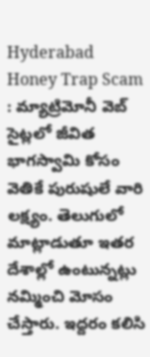Hyderabad Honey Trap Scam : మ్యాట్రిమోనీ వెబ్‌ సైట్లలో జీవిత భాగస్వామి కోసం వెతికే పురుషులే వారి లక్ష్యం. తెలుగులో మాట్లాడుతూ ఇతర దేశాల్లో ఉంటున్నట్లు నమ్మించి మోసం చేస్తారు. ఇద్దరం కలిసి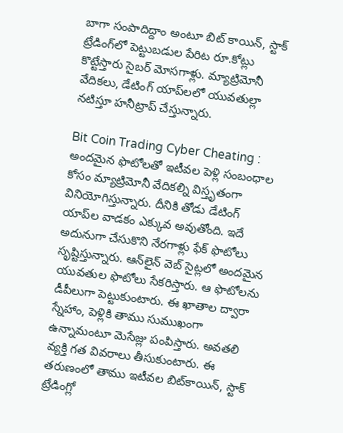బాగా సంపాదిద్దాం అంటూ బిట్‌ కాయిన్, స్టాక్‌ ట్రేడింగ్‌లో పెట్టుబడుల పేరిట రూ.కోట్లు కొట్టేస్తారు సైబర్‌ మోసగాళ్లు. మ్యాట్రిమోనీ వేదికలు, డేటింగ్‌ యాప్‌లలో యువతుల్లా నటిస్తూ హనీట్రాప్‌ చేస్తున్నారు.

Bit Coin Trading Cyber Cheating : అందమైన ఫొటోలతో ఇటీవల పెళ్లి సంబంధాల కోసం మ్యాట్రిమోనీ వేదికల్ని విస్తృతంగా వినియోగిస్తున్నారు. దీనికి తోడు డేటింగ్‌ యాప్‌ల వాడకం ఎక్కువ అవుతోంది. ఇదే అదునుగా చేసుకొని నేరగాళ్లు ఫేక్ ఫొటోలు సృష్టిస్తున్నారు. ఆన్‌లైన్‌ వెబ్‌ సైట్లలో అందమైన యువతుల ఫొటోలు సేకరిస్తారు. ఆ ఫొటోలను డీపీలుగా పెట్టుకుంటారు. ఈ ఖాతాల ద్వారా స్నేహాం, పెళ్లికి తాము సుముఖంగా ఉన్నామంటూ మెసేజ్లు పంపిస్తారు. అవతలి వ్యక్తి గత వివరాలు తీసుకుంటారు. ఈ తరుణంలో తాము ఇటీవల బిట్‌కాయిన్‌, స్టాక్‌ ట్రేడింగ్లో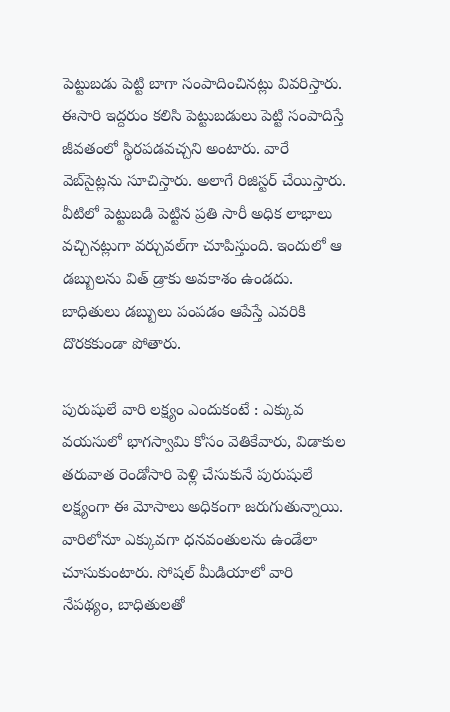పెట్టుబడు పెట్టి బాగా సంపాదించినట్లు వివరిస్తారు. ఈసారి ఇద్దరుం కలిసి పెట్టుబడులు పెట్టి సంపాదిస్తే జీవతంలో స్థిరపడవచ్చని అంటారు. వారే వెబ్‌సైట్లను సూచిస్తారు. అలాగే రిజిస్టర్‌ చేయిస్తారు. వీటిలో పెట్టుబడి పెట్టిన ప్రతి సారీ అధిక లాభాలు వచ్చినట్లుగా వర్చువల్‌గా చూపిస్తుంది. ఇందులో ఆ డబ్బులను విత్‌ డ్రాకు అవకాశం ఉండదు. బాధితులు డబ్బులు పంపడం ఆపేస్తే ఎవరికి దొరకకుండా పోతారు.

పురుషులే వారి లక్ష్యం ఎందుకంటే : ఎక్కువ వయసులో భాగస్వామి కోసం వెతికేవారు, విడాకుల తరువాత రెండోసారి పెళ్లి చేసుకునే పురుషులే లక్ష్యంగా ఈ మోసాలు అధికంగా జరుగుతున్నాయి. వారిలోనూ ఎక్కువగా ధనవంతులను ఉండేలా చూసుకుంటారు. సోషల్ మీడియాలో వారి నేపథ్యం, బాధితులతో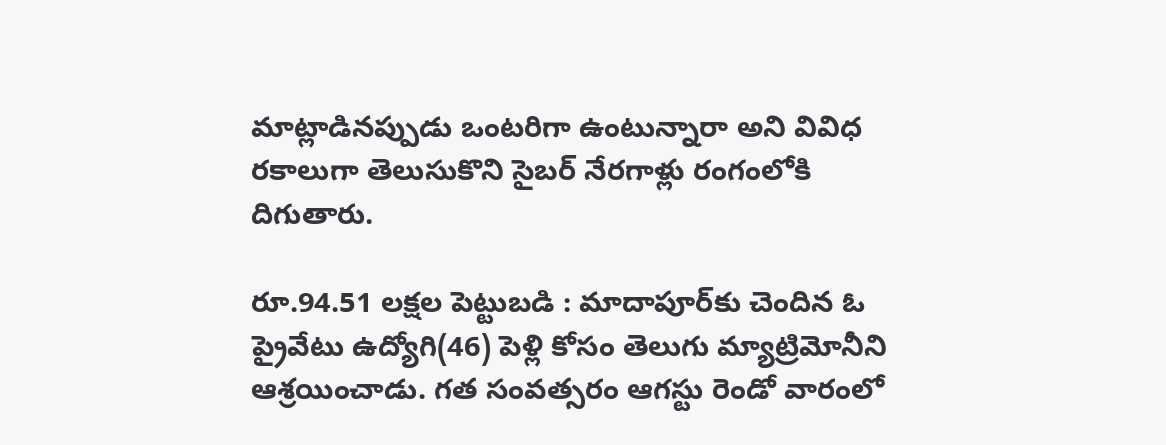మాట్లాడినప్పుడు ఒంటరిగా ఉంటున్నారా అని వివిధ రకాలుగా తెలుసుకొని సైబర్ నేరగాళ్లు రంగంలోకి దిగుతారు.

రూ.94.51 లక్షల పెట్టుబడి : మాదాపూర్‌కు చెందిన ఓ ప్రైవేటు ఉద్యోగి(46) పెళ్లి కోసం తెలుగు మ్యాట్రిమోనీని ఆశ్రయించాడు. గత సంవత్సరం ఆగస్టు రెండో వారంలో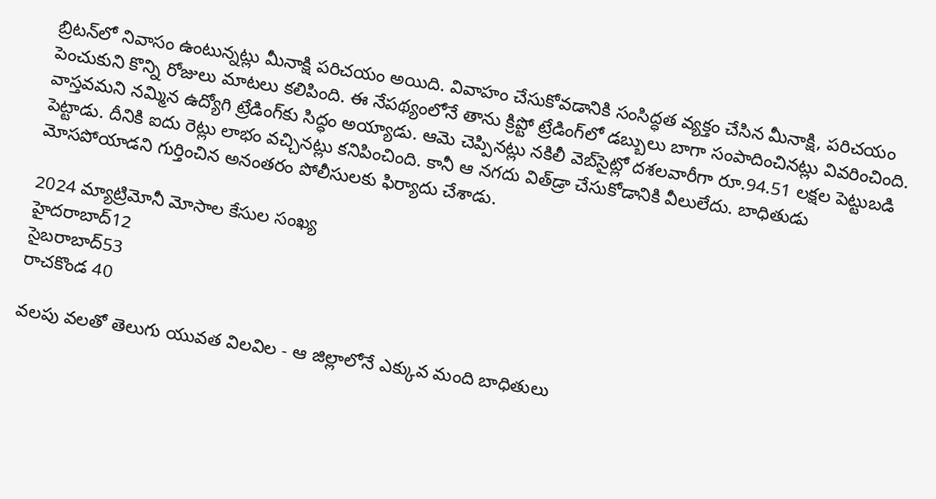బ్రిటన్‌లో నివాసం ఉంటున్నట్లు మీనాక్షి పరిచయం అయిది. వివాహం చేసుకోవడానికి సంసిద్ధత వ్యక్తం చేసిన మీనాక్షి, పరిచయం పెంచుకుని కొన్ని రోజులు మాటలు కలిపింది. ఈ నేపథ్యంలోనే తాను క్రిప్టో ట్రేడింగ్‌లో డబ్బులు బాగా సంపాదించినట్లు వివరించింది. వాస్తవమని నమ్మిన ఉద్యోగి ట్రేడింగ్‌కు సిద్ధం అయ్యాడు. ఆమె చెప్పినట్లు నకిలీ వెబ్‌సైట్లో దశలవారీగా రూ.94.51 లక్షల పెట్టుబడి పెట్టాడు. దీనికి ఐదు రెట్లు లాభం వచ్చినట్లు కనిపించింది. కానీ ఆ నగదు విత్‌డ్రా చేసుకోడానికి వీలులేదు. బాధితుడు మోసపోయాడని గుర్తించిన అనంతరం పోలీసులకు ఫిర్యాదు చేశాడు.

2024 మ్యాట్రిమోనీ మోసాల కేసుల సంఖ్య
హైదరాబాద్‌12
సైబరాబాద్‌53
రాచకొండ 40

వలపు వలతో తెలుగు యువత విలవిల - ఆ జిల్లాలోనే ఎక్కువ మంది బాధితులు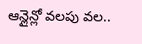ఆన్లైన్లో వలపు వల..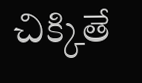చిక్కితే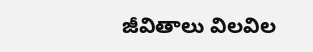జీవితాలు విలవిల